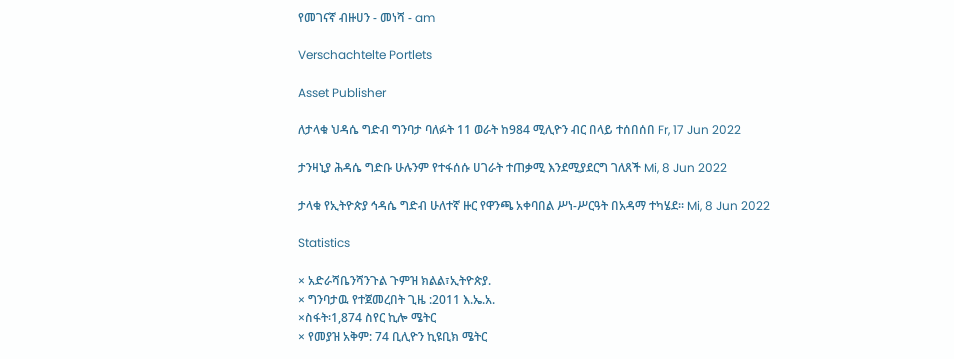የመገናኛ ብዙሀን - መነሻ - am

Verschachtelte Portlets

Asset Publisher

ለታላቁ ህዳሴ ግድብ ግንባታ ባለፉት 11 ወራት ከ984 ሚሊዮን ብር በላይ ተሰበሰበ Fr, 17 Jun 2022

ታንዛኒያ ሕዳሴ ግድቡ ሁሉንም የተፋሰሱ ሀገራት ተጠቃሚ እንደሚያደርግ ገለጸች Mi, 8 Jun 2022

ታላቁ የኢትዮጵያ ኅዳሴ ግድብ ሁለተኛ ዙር የዋንጫ አቀባበል ሥነ-ሥርዓት በአዳማ ተካሄደ፡፡ Mi, 8 Jun 2022

Statistics

× አድራሻቤንሻንጉል ጉምዝ ክልል፣ኢትዮጵያ.
× ግንባታዉ የተጀመረበት ጊዜ :2011 እ.ኤ.አ.
×ስፋት፡1,874 ስየር ኪሎ ሜትር
× የመያዝ አቅም: 74 ቢሊዮን ኪዩቢክ ሜትር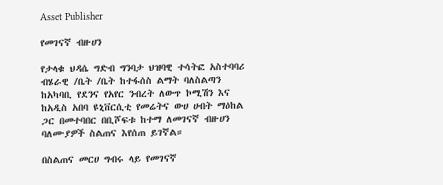Asset Publisher

የመገናኛ ብዙሀን

የታላቁ ህዳሴ ግድብ ግንባታ ህዝባዊ ተሳትፎ አስተባባሪ ብሄራዊ /ቤት /ቤት ከተፋሰስ ልማት ባለስልጣን ከአካባቢ የደንና የአየር ንብረት ለውጥ ኮሚሽን እና ከአዲስ አበባ ዩኒቨርሲቲ የመሬትና ውሀ ሀብት ማዕከል ጋር በመተባበር በቢሾፍቱ ከተማ ለመገናኛ ብዙሀን ባለሙያዎች ስልጠና እየሰጠ ይገኛል።

በስልጠና መርሀ ግብሩ ላይ የመገናኛ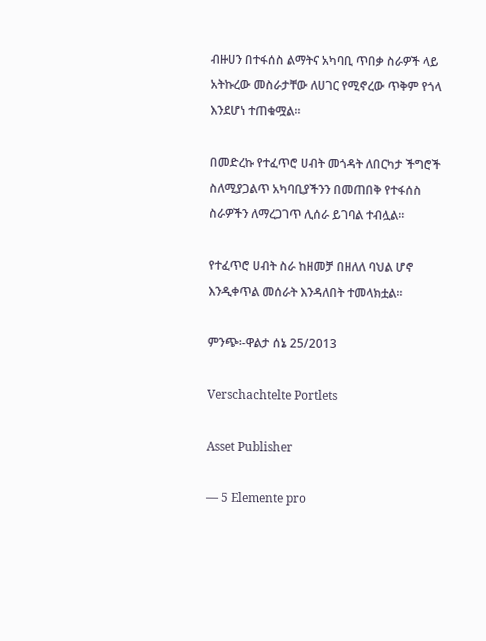ብዙሀን በተፋሰስ ልማትና አካባቢ ጥበቃ ስራዎች ላይ አትኩረው መስራታቸው ለሀገር የሚኖረው ጥቅም የጎላ እንደሆነ ተጠቁሟል።

በመድረኩ የተፈጥሮ ሀብት መጎዳት ለበርካታ ችግሮች ስለሚያጋልጥ አካባቢያችንን በመጠበቅ የተፋሰስ ስራዎችን ለማረጋገጥ ሊሰራ ይገባል ተብሏል።

የተፈጥሮ ሀብት ስራ ከዘመቻ በዘለለ ባህል ሆኖ እንዲቀጥል መሰራት እንዳለበት ተመላክቷል።

ምንጭ፡-ዋልታ ሰኔ 25/2013

Verschachtelte Portlets

Asset Publisher

— 5 Elemente pro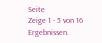Seite
Zeige 1 - 5 von 16 Ergebnissen.